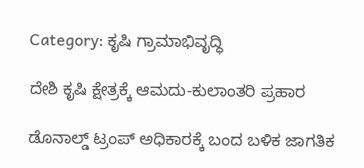Category: ಕೃಷಿ ಗ್ರಾಮಾಭಿವೃದ್ಧಿ

ದೇಶಿ ಕೃಷಿ ಕ್ಷೇತ್ರಕ್ಕೆ ಆಮದು-ಕುಲಾಂತರಿ ಪ್ರಹಾರ

ಡೊನಾಲ್ಡ್‌ ಟ್ರಂಪ್‌ ಅಧಿಕಾರಕ್ಕೆ ಬಂದ ಬಳಿಕ ಜಾಗತಿಕ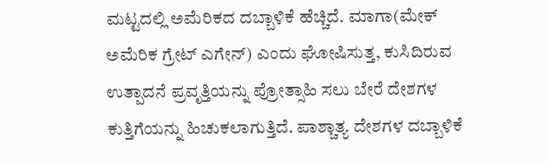ಮಟ್ಟದಲ್ಲಿ ಅಮೆರಿಕದ ದಬ್ಬಾಳಿಕೆ ಹೆಚ್ಚಿದೆ. ಮಾಗಾ(ಮೇಕ್‌ ಅಮೆರಿಕ ಗ್ರೇಟ್‌ ಎಗೇನ್‌) ಎಂದು ಘೋಷಿಸುತ್ತ, ಕುಸಿದಿರುವ ಉತ್ಪಾದನೆ ಪ್ರವೃತ್ತಿಯನ್ನು ಪ್ರೋತ್ಸಾಹಿ ಸಲು ಬೇರೆ ದೇಶಗಳ ಕುತ್ತಿಗೆಯನ್ನು ಹಿಚುಕಲಾಗುತ್ತಿದೆ. ಪಾಶ್ಚಾತ್ಯ ದೇಶಗಳ ದಬ್ಬಾಳಿಕೆ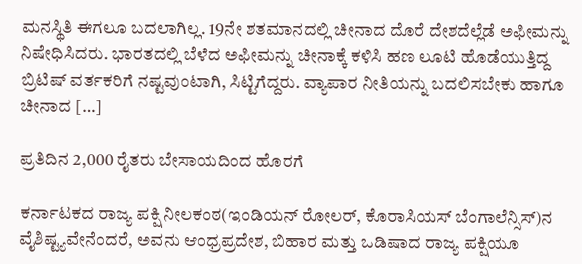ಮನಸ್ಥಿತಿ ಈಗಲೂ ಬದಲಾಗಿಲ್ಲ. 19ನೇ ಶತಮಾನದಲ್ಲಿ ಚೀನಾದ ದೊರೆ ದೇಶದೆಲ್ಲೆಡೆ ಅಫೀಮನ್ನು ನಿಷೇಧಿಸಿದರು. ಭಾರತದಲ್ಲಿ ಬೆಳೆದ ಅಫೀಮನ್ನು ಚೀನಾಕ್ಕೆ ಕಳಿಸಿ ಹಣ ಲೂಟಿ ಹೊಡೆಯುತ್ತಿದ್ದ ಬ್ರಿಟಿಷ್‌ ವರ್ತಕರಿಗೆ ನಷ್ಟವುಂಟಾಗಿ, ಸಿಟ್ಟಿಗೆದ್ದರು. ವ್ಯಾಪಾರ ನೀತಿಯನ್ನು ಬದಲಿಸಬೇಕು ಹಾಗೂ ಚೀನಾದ […]

ಪ್ರತಿದಿನ 2,000 ರೈತರು ಬೇಸಾಯದಿಂದ ಹೊರಗೆ

ಕರ್ನಾಟಕದ ರಾಜ್ಯ ಪಕ್ಷಿ ನೀಲಕಂಠ(ಇಂಡಿಯನ್‌ ರೋಲರ್‌, ಕೊರಾಸಿಯಸ್‌ ಬೆಂಗಾಲೆನ್ಸಿಸ್)ನ ವೈಶಿಷ್ಟ್ಯವೇನೆಂದರೆ, ಅವನು ಆಂಧ್ರಪ್ರದೇಶ, ಬಿಹಾರ ಮತ್ತು ಒಡಿಷಾದ ರಾಜ್ಯ ಪಕ್ಷಿಯೂ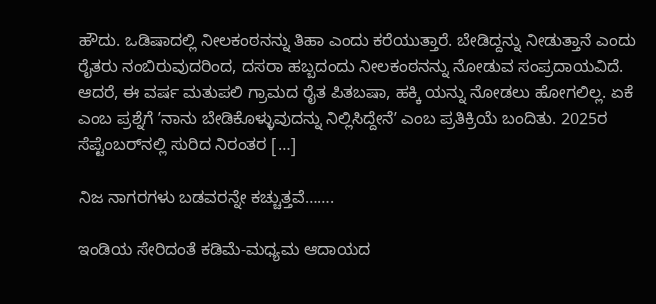ಹೌದು. ಒಡಿಷಾದಲ್ಲಿ ನೀಲಕಂಠನನ್ನು ತಿಹಾ ಎಂದು ಕರೆಯುತ್ತಾರೆ. ಬೇಡಿದ್ದನ್ನು ನೀಡುತ್ತಾನೆ ಎಂದು ರೈತರು ನಂಬಿರುವುದರಿಂದ, ದಸರಾ ಹಬ್ಬದಂದು ನೀಲಕಂಠನನ್ನು ನೋಡುವ ಸಂಪ್ರದಾಯವಿದೆ. ಆದರೆ, ಈ ವರ್ಷ ಮತುಪಲಿ ಗ್ರಾಮದ ರೈತ ಪಿತಬಷಾ, ಹಕ್ಕಿ ಯನ್ನು ನೋಡಲು ಹೋಗಲಿಲ್ಲ. ಏಕೆ ಎಂಬ ಪ್ರಶ್ನೆಗೆ ʼನಾನು ಬೇಡಿಕೊಳ್ಳುವುದನ್ನು ನಿಲ್ಲಿಸಿದ್ದೇನೆʼ ಎಂಬ ಪ್ರತಿಕ್ರಿಯೆ ಬಂದಿತು. 2025ರ ಸೆಪ್ಟೆಂಬರ್‌ನಲ್ಲಿ ಸುರಿದ ನಿರಂತರ […]

ನಿಜ ನಾಗರಗಳು ಬಡವರನ್ನೇ ಕಚ್ಚುತ್ತವೆ…….

ಇಂಡಿಯ ಸೇರಿದಂತೆ ಕಡಿಮೆ-ಮಧ್ಯಮ ಆದಾಯದ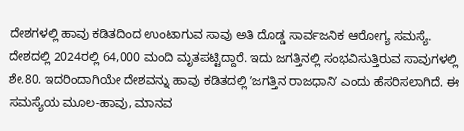ದೇಶಗಳಲ್ಲಿ ಹಾವು ಕಡಿತದಿಂದ ಉಂಟಾಗುವ ಸಾವು ಅತಿ ದೊಡ್ಡ ಸಾರ್ವಜನಿಕ ಆರೋಗ್ಯ ಸಮಸ್ಯೆ. ದೇಶದಲ್ಲಿ 2024ರಲ್ಲಿ 64,000 ಮಂದಿ ಮೃತಪಟ್ಟಿದ್ದಾರೆ. ಇದು ಜಗತ್ತಿನಲ್ಲಿ ಸಂಭವಿಸುತ್ತಿರುವ ಸಾವುಗಳಲ್ಲಿ ಶೇ.80. ಇದರಿಂದಾಗಿಯೇ ದೇಶವನ್ನು ಹಾವು ಕಡಿತದಲ್ಲಿ ʼಜಗತ್ತಿನ ರಾಜಧಾನಿʼ ಎಂದು ಹೆಸರಿಸಲಾಗಿದೆ. ಈ ಸಮಸ್ಯೆಯ ಮೂಲ-ಹಾವು, ಮಾನವ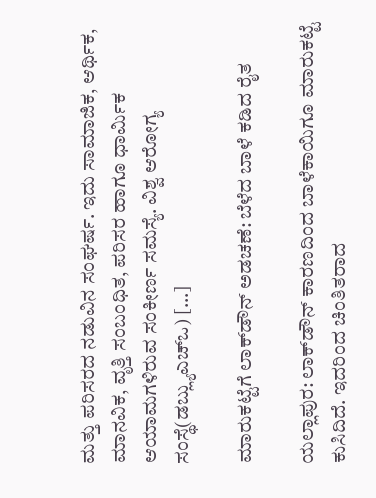ಮತ್ತು ಪರಿಸರದ ನಡುವಿನ ಸಂಘರ್ಷ. ಇದು ಸಾಮಾಜಿಕ, ಆರ್ಥಿಕ, ಮಾನವಿಕ, ವೃತ್ತಿ ಸಂಬಂಧಿತ, ಪರಿಸರ ಹಾಗೂ ಧಾರ್ಮಿಕ ಆಯಾಮಗಳಿರುವ ಸಂಕೀರ್ಣ ಸಮಸ್ಯೆ. ವಿಶ್ವ ಆರೋಗ್ಯ ಸಂಸ್ಥೆ(ಡಬ್ಲ್ಯುಎಚ್‌ಒ) […]

ಮಾರುಕಟ್ಟೆಗೆ ಲಾಕ್‌ಡೌನ್ ಅಡಚಣೆ: ಬೆಳೆದ ಬಾಳೆ ಕಡಿದ ರೈತ

ಯಲ್ಲಾಪುರ: ಲಾಕ್‌ಡೌನ್ ಕಾರಣದಿಂದ ಬಾಳೆಕಾಯಿಗೂ ಮಾರುಕಟ್ಟೆ ಕುಸಿದಿದೆ. ಇದರಿಂದ ಚಿಂತಿತರಾದ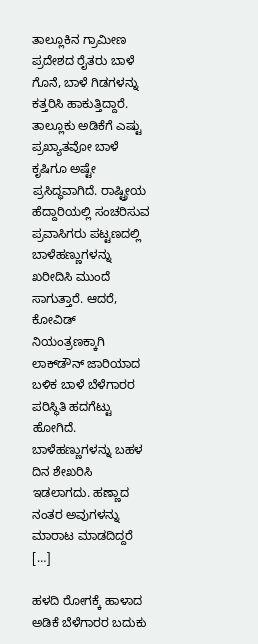ತಾಲ್ಲೂಕಿನ ಗ್ರಾಮೀಣ ಪ್ರದೇಶದ ರೈತರು ಬಾಳೆ ಗೊನೆ, ಬಾಳೆ ಗಿಡಗಳನ್ನು ಕತ್ತರಿಸಿ ಹಾಕುತ್ತಿದ್ದಾರೆ. ತಾಲ್ಲೂಕು ಅಡಿಕೆಗೆ ಎಷ್ಟು ಪ್ರಖ್ಯಾತವೋ ಬಾಳೆ ಕೃಷಿಗೂ ಅಷ್ಟೇ ಪ್ರಸಿದ್ಧವಾಗಿದೆ. ರಾಷ್ಟ್ರೀಯ ಹೆದ್ದಾರಿಯಲ್ಲಿ ಸಂಚರಿಸುವ ಪ‍್ರವಾಸಿಗರು ಪಟ್ಟಣದಲ್ಲಿ ಬಾಳೆಹಣ್ಣುಗಳನ್ನು ಖರೀದಿಸಿ ಮುಂದೆ ಸಾಗುತ್ತಾರೆ. ಆದರೆ, ಕೋವಿಡ್ ನಿಯಂತ್ರಣಕ್ಕಾಗಿ ಲಾಕ್‌ಡೌನ್ ಜಾರಿಯಾದ ಬಳಿಕ ಬಾಳೆ ಬೆಳೆಗಾರರ ಪರಿಸ್ಥಿತಿ ಹದಗೆಟ್ಟು ಹೋಗಿದೆ. ಬಾಳೆಹಣ್ಣುಗಳನ್ನು ಬಹಳ ದಿನ ಶೇಖರಿಸಿ ಇಡಲಾಗದು. ಹಣ್ಣಾದ ನಂತರ ಅವುಗಳನ್ನು ಮಾರಾಟ ಮಾಡದಿದ್ದರೆ […]

ಹಳದಿ ರೋಗಕ್ಕೆ ಹಾಳಾದ ಅಡಿಕೆ ಬೆಳೆಗಾರರ ಬದುಕು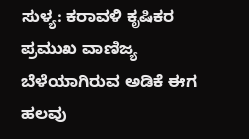ಸುಳ್ಯ: ಕರಾವಳಿ ಕೃಷಿಕರ ಪ್ರಮುಖ ವಾಣಿಜ್ಯ ಬೆಳೆಯಾಗಿರುವ ಅಡಿಕೆ ಈಗ ಹಲವು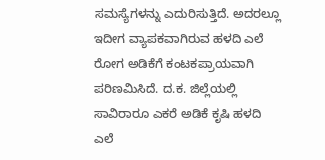ಸಮಸ್ಯೆಗಳನ್ನು ಎದುರಿಸುತ್ತಿದೆ. ಅದರಲ್ಲೂ ಇದೀಗ ವ್ಯಾಪಕವಾಗಿರುವ ಹಳದಿ ಎಲೆ ರೋಗ ಅಡಿಕೆಗೆ ಕಂಟಕಪ್ರಾಯವಾಗಿ ಪರಿಣಮಿಸಿದೆ. ದ.ಕ. ಜಿಲ್ಲೆಯಲ್ಲಿ ಸಾವಿರಾರೂ ಎಕರೆ ಅಡಿಕೆ ಕೃಷಿ ಹಳದಿ ಎಲೆ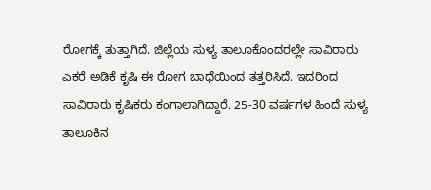ರೋಗಕ್ಕೆ ತುತ್ತಾಗಿದೆ. ಜಿಲ್ಲೆಯ ಸುಳ್ಯ ತಾಲೂಕೊಂದರಲ್ಲೇ ಸಾವಿರಾರು ಎಕರೆ ಅಡಿಕೆ ಕೃಷಿ ಈ ರೋಗ ಬಾಧೆಯಿಂದ ತತ್ತರಿಸಿದೆ. ಇದರಿಂದ ಸಾವಿರಾರು ಕೃಷಿಕರು ಕಂಗಾಲಾಗಿದ್ದಾರೆ. 25-30 ವರ್ಷಗಳ ಹಿಂದೆ ಸುಳ್ಯ ತಾಲೂಕಿನ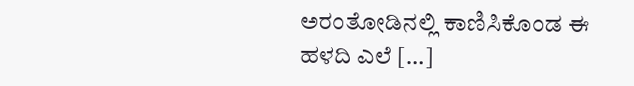ಅರಂತೋಡಿನಲ್ಲಿ ಕಾಣಿಸಿಕೊಂಡ ಈ ಹಳದಿ ಎಲೆ […]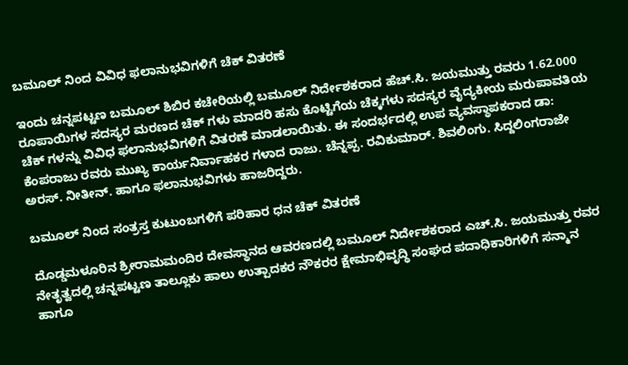ಬಮೂಲ್ ನಿಂದ ವಿವಿಧ ಫಲಾನುಭವಿಗಳಿಗೆ ಚೆಕ್ ವಿತರಣೆ

ಇಂದು ಚನ್ನಪಟ್ಟಣ ಬಮೂಲ್ ಶಿಬಿರ ಕಚೇರಿಯಲ್ಲಿ ಬಮೂಲ್ ನಿರ್ದೇಶಕರಾದ ಹೆಚ್.ಸಿ. ಜಯಮುತ್ತು ರವರು 1.62.000  ರೂಪಾಯಿಗಳ ಸದಸ್ಯರ ಮರಣದ ಚೆಕ್ ಗಳು ಮಾದರಿ ಹಸು ಕೊಟ್ಟಿಗೆಯ ಚೆಕ್ಕಗಳು ಸದಸ್ಯರ ವೈದ್ಯಕೀಯ ಮರುಪಾವತಿಯ ಚೆಕ್ ಗಳನ್ನು ವಿವಿಧ ಫಲಾನುಭವಿಗಳಿಗೆ ವಿತರಣೆ ಮಾಡಲಾಯಿತು. ಈ ಸಂದರ್ಭದಲ್ಲಿ ಉಪ ವ್ಯವಸ್ಥಾಪಕರಾದ ಡಾ: ಕೆಂಪರಾಜು ರವರು ಮುಖ್ಯ ಕಾರ್ಯನಿರ್ವಾಹಕರ ಗಳಾದ ರಾಜು. ಚೆನ್ನಪ್ಪ. ರವಿಕುಮಾರ್. ಶಿವಲಿಂಗು. ಸಿದ್ದಲಿಂಗರಾಜೇ ಅರಸ್. ನೀತೀನ್. ಹಾಗೂ ಫಲಾನುಭವಿಗಳು ಹಾಜರಿದ್ದರು.

ಬಮೂಲ್ ನಿಂದ ಸಂತ್ರಸ್ತ ಕುಟುಂಬಗಳಿಗೆ ಪರಿಹಾರ ಧನ ಚೆಕ್ ವಿತರಣೆ

ದೊಡ್ಡಮಳೂರಿನ ಶ್ರೀರಾಮಮಂದಿರ ದೇವಸ್ಥಾನದ ಆವರಣದಲ್ಲಿ ಬಮೂಲ್ ನಿರ್ದೇಶಕರಾದ ಎಚ್.ಸಿ. ಜಯಮುತ್ತು ರವರ ನೇತೃತ್ವದಲ್ಲಿ ಚನ್ನಪಟ್ಟಣ ತಾಲ್ಲೂಕು ಹಾಲು ಉತ್ಪಾದಕರ ನೌಕರರ ಕ್ಷೇಮಾಭಿವೃದ್ಧಿ ಸಂಘದ ಪದಾಧಿಕಾರಿಗಳಿಗೆ ಸನ್ಮಾನ ಹಾಗೂ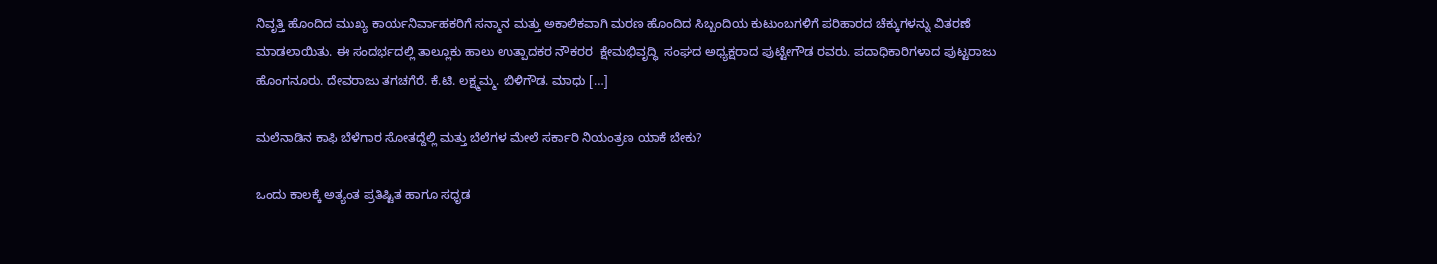ನಿವೃತ್ತಿ ಹೊಂದಿದ ಮುಖ್ಯ ಕಾರ್ಯನಿರ್ವಾಹಕರಿಗೆ ಸನ್ಮಾನ ಮತ್ತು ಅಕಾಲಿಕವಾಗಿ ಮರಣ ಹೊಂದಿದ ಸಿಬ್ಬಂದಿಯ ಕುಟುಂಬಗಳಿಗೆ ಪರಿಹಾರದ ಚೆಕ್ಕುಗಳನ್ನು ವಿತರಣೆ ಮಾಡಲಾಯಿತು. ಈ ಸಂದರ್ಭದಲ್ಲಿ ತಾಲ್ಲೂಕು ಹಾಲು ಉತ್ಪಾದಕರ ನೌಕರರ  ಕ್ಷೇಮಭಿವೃದ್ಧಿ  ಸಂಘದ ಅಧ್ಯಕ್ಷರಾದ ಪುಟ್ಟೇಗೌಡ ರವರು. ಪದಾಧಿಕಾರಿಗಳಾದ ಪುಟ್ಟರಾಜು ಹೊಂಗನೂರು. ದೇವರಾಜು ತಗಚಗೆರೆ. ಕೆ.ಟಿ. ಲಕ್ಷ್ಮಮ್ಮ. ಬಿಳಿಗೌಡ. ಮಾಧು […]

ಮಲೆನಾಡಿನ ಕಾಫಿ ಬೆಳೆಗಾರ ಸೋತದ್ದೆಲ್ಲಿ ಮತ್ತು ಬೆಲೆಗಳ ಮೇಲೆ ಸರ್ಕಾರಿ ನಿಯಂತ್ರಣ ಯಾಕೆ ಬೇಕು?

ಒಂದು ಕಾಲಕ್ಕೆ ಅತ್ಯಂತ ಪ್ರತಿಷ್ಟಿತ ಹಾಗೂ ಸಧೃಡ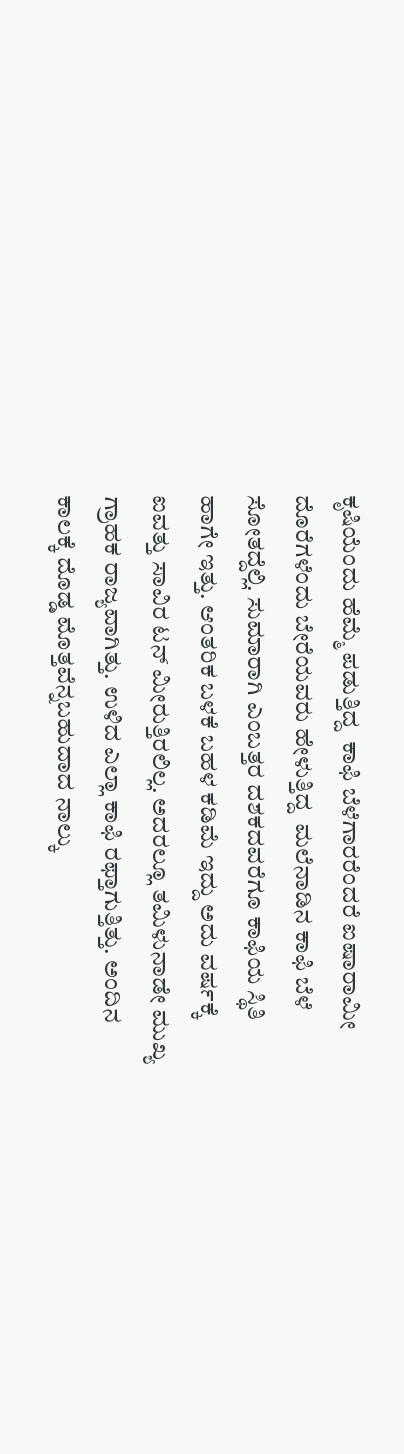ಕೃಷಿಯೆಂದು ಹೆಮ್ಮೆ ಪಡುತ್ತಿದ್ದ  ಕಾಫಿ ಬೆಳೆಗಾರರೆಂದರೆ ಐಷಾರಾಮೀ ದೊರೆಗಳೆಂದು ಬೇರೆಯವರು ಹೇಳುತ್ತಿದ್ದ  ಮಲೆನಾಡಿನ ಕಾಫಿ ಬೆಳೆ ಸೋತದ್ದೆಲ್ಲಿ. ಸುಮಾರಾಗಿ ಎಂಬತ್ತರ ದಶಕದವರೆಗೂ ಕಾಫಿಯ ಸ್ಥಿತಿ ಹಾಗೇ ಇತ್ತು. ಆಂತರಿಕ ಬಳಕೆ ಬಹಳ ಕಡಿಮೆ ಇದ್ದು ಅದು ವರ್ಷಕ್ಕೆ ಐವತ್ತು ಸಾವಿರ ಟನ್ ಮೀರುತ್ತಿರಲಿಲ್ಲ. ಅದರಲ್ಲೂ ತಮಿಳುನಾಡೇ ಮುಖ್ಯ ಗ್ರಾಹಕ ರಾಜ್ಯವಾಗಿತ್ತು. ಉಳಿದ ಎಲ್ಲಾ ಕಾಫಿ ರಫ್ತಾಗುತ್ತಿತ್ತು. ಅಂದಿನ ಕಾಲಕ್ಕೆ ದೊಡ್ಡ ಮೊತ್ತವೆನ್ನಬಹುದಾದ ನಾಲ್ಕು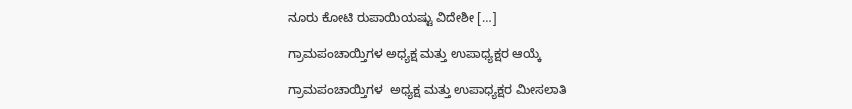ನೂರು ಕೋಟಿ ರುಪಾಯಿಯಷ್ಟು ವಿದೇಶೀ […]

ಗ್ರಾಮಪಂಚಾಯ್ತಿಗಳ ಅಧ್ಯಕ್ಷ ಮತ್ತು ಉಪಾಧ್ಯಕ್ಷರ ಆಯ್ಕೆ

ಗ್ರಾಮಪಂಚಾಯ್ತಿಗಳ  ಅಧ್ಯಕ್ಷ ಮತ್ತು ಉಪಾಧ್ಯಕ್ಷರ ಮೀಸಲಾತಿ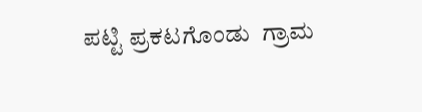ಪಟ್ಟಿ ಪ್ರಕಟಗೊಂಡು  ಗ್ರಾಮ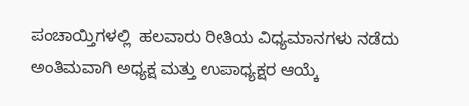ಪಂಚಾಯ್ತಿಗಳಲ್ಲಿ  ಹಲವಾರು ರೀತಿಯ ವಿಧ್ಯಮಾನಗಳು ನಡೆದು ಅಂತಿಮವಾಗಿ ಅಧ್ಯಕ್ಷ ಮತ್ತು ಉಪಾಧ್ಯಕ್ಷರ ಆಯ್ಕೆ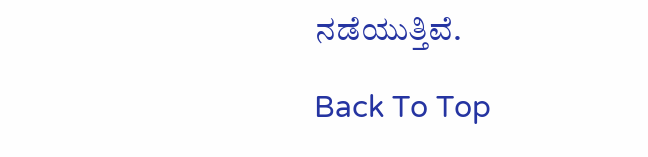ನಡೆಯುತ್ತಿವೆ.

Back To Top